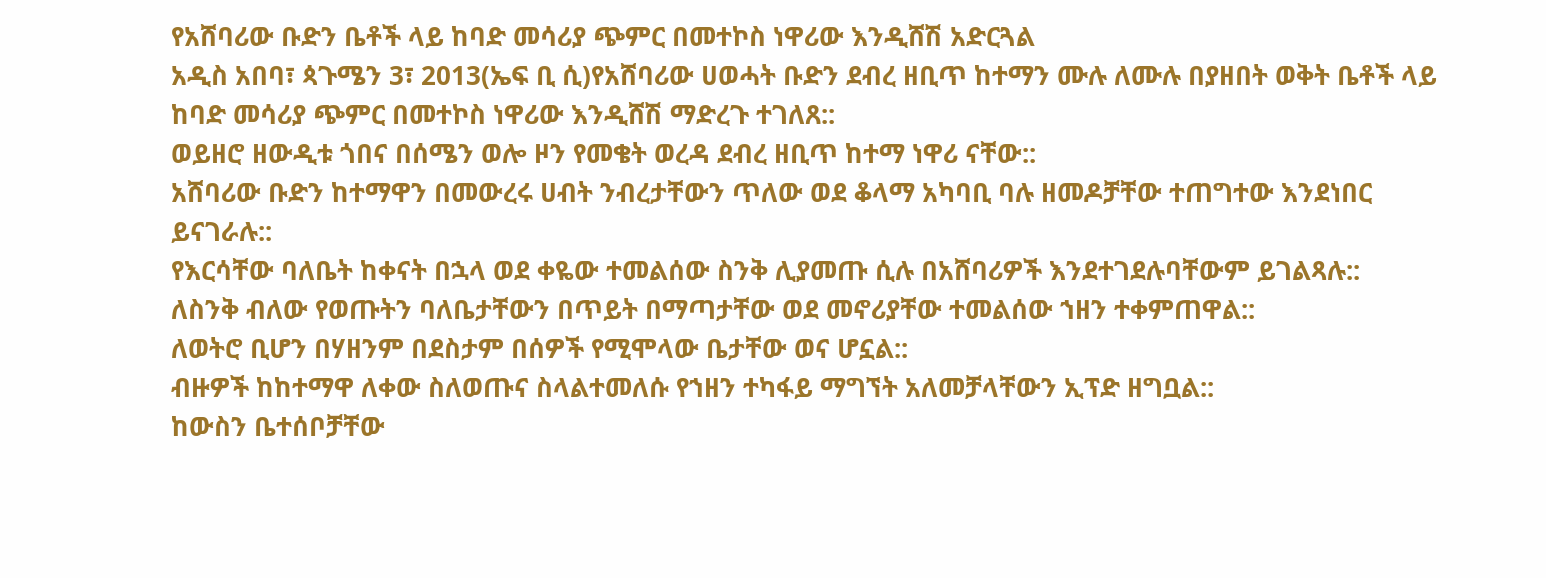የአሸባሪው ቡድን ቤቶች ላይ ከባድ መሳሪያ ጭምር በመተኮስ ነዋሪው እንዲሸሽ አድርጓል
አዲስ አበባ፣ ጳጉሜን 3፣ 2013(ኤፍ ቢ ሲ)የአሸባሪው ሀወሓት ቡድን ደብረ ዘቢጥ ከተማን ሙሉ ለሙሉ በያዘበት ወቅት ቤቶች ላይ ከባድ መሳሪያ ጭምር በመተኮስ ነዋሪው እንዲሸሽ ማድረጉ ተገለጸ::
ወይዘሮ ዘውዲቱ ጎበና በሰሜን ወሎ ዞን የመቄት ወረዳ ደብረ ዘቢጥ ከተማ ነዋሪ ናቸው::
አሸባሪው ቡድን ከተማዋን በመውረሩ ሀብት ንብረታቸውን ጥለው ወደ ቆላማ አካባቢ ባሉ ዘመዶቻቸው ተጠግተው እንደነበር ይናገራሉ::
የእርሳቸው ባለቤት ከቀናት በኋላ ወደ ቀዬው ተመልሰው ስንቅ ሊያመጡ ሲሉ በአሸባሪዎች እንደተገደሉባቸውም ይገልጻሉ::
ለስንቅ ብለው የወጡትን ባለቤታቸውን በጥይት በማጣታቸው ወደ መኖሪያቸው ተመልሰው ኀዘን ተቀምጠዋል::
ለወትሮ ቢሆን በሃዘንም በደስታም በሰዎች የሚሞላው ቤታቸው ወና ሆኗል::
ብዙዎች ከከተማዋ ለቀው ስለወጡና ስላልተመለሱ የኀዘን ተካፋይ ማግኘት አለመቻላቸውን ኢፕድ ዘግቧል::
ከውስን ቤተሰቦቻቸው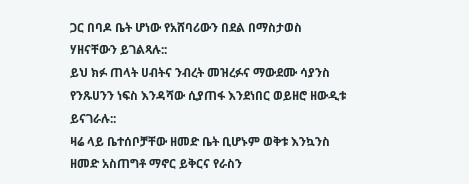ጋር በባዶ ቤት ሆነው የአሸባሪውን በደል በማስታወስ ሃዘናቸውን ይገልጻሉ::
ይህ ክፉ ጠላት ሀብትና ንብረት መዝረፉና ማውደሙ ሳያንስ የንጹሀንን ነፍስ እንዳሻው ሲያጠፋ እንደነበር ወይዘሮ ዘውዲቱ ይናገራሉ::
ዛሬ ላይ ቤተሰቦቻቸው ዘመድ ቤት ቢሆኑም ወቅቱ እንኳንስ ዘመድ አስጠግቶ ማኖር ይቅርና የራስን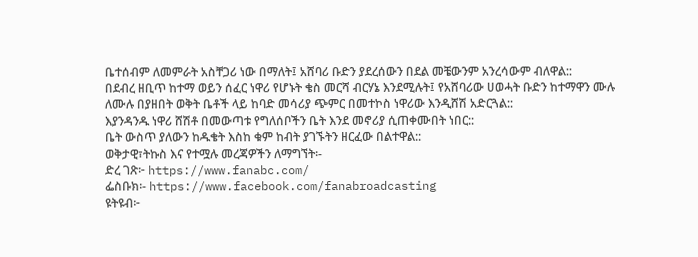ቤተሰብም ለመምራት አስቸጋሪ ነው በማለት፤ አሸባሪ ቡድን ያደረሰውን በደል መቼውንም አንረሳውም ብለዋል::
በደብረ ዘቢጥ ከተማ ወይን ሰፈር ነዋሪ የሆኑት ቄስ መርሻ ብርሃኔ እንደሚሉት፤ የአሸባሪው ሀወሓት ቡድን ከተማዋን ሙሉ ለሙሉ በያዘበት ወቅት ቤቶች ላይ ከባድ መሳሪያ ጭምር በመተኮስ ነዋሪው እንዲሸሽ አድርጓል::
እያንዳንዱ ነዋሪ ሸሽቶ በመውጣቱ የግለሰቦችን ቤት እንደ መኖሪያ ሲጠቀሙበት ነበር::
ቤት ውስጥ ያለውን ከዱቄት እስከ ቁም ከብት ያገኙትን ዘርፈው በልተዋል::
ወቅታዊ፣ትኩስ እና የተሟሉ መረጃዎችን ለማግኘት፡-
ድረ ገጽ፦ https://www.fanabc.com/
ፌስቡክ፡- https://www.facebook.com/fanabroadcasting
ዩትዩብ፦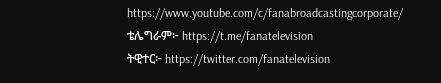https://www.youtube.com/c/fanabroadcastingcorporate/
ቴሌግራም፦ https://t.me/fanatelevision
ትዊተር፦ https://twitter.com/fanatelevision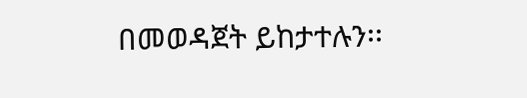በመወዳጀት ይከታተሉን፡፡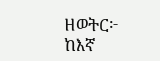ዘወትር፦ ከእኛ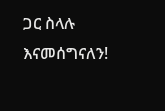ጋር ስላሉ እናመሰግናለን!